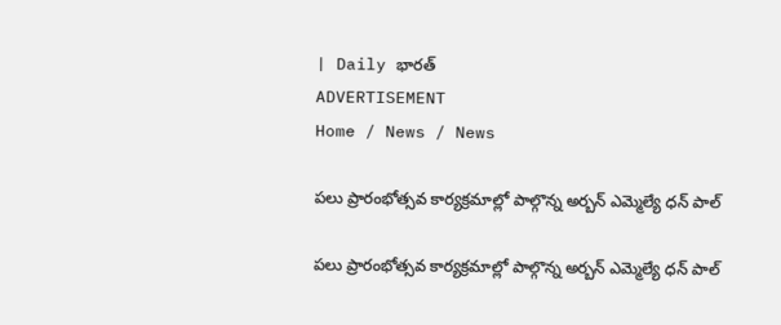| Daily భారత్
ADVERTISEMENT
Home / News / News

పలు ప్రారంభోత్సవ కార్యక్రమాల్లో పాల్గొన్న అర్బన్ ఎమ్మెల్యే ధన్ పాల్

పలు ప్రారంభోత్సవ కార్యక్రమాల్లో పాల్గొన్న అర్బన్ ఎమ్మెల్యే ధన్ పాల్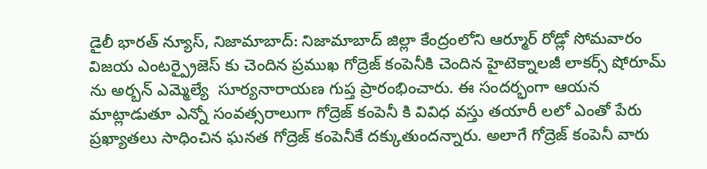డైలీ భారత్ న్యూస్, నిజామాబాద్: నిజామాబాద్ జిల్లా కేంద్రంలోని ఆర్మూర్ రోడ్లో సోమవారం విజయ ఎంటర్ప్రైజెస్ కు చెందిన ప్రముఖ గోద్రెజ్ కంపెనీకి చెందిన హైటెక్నాలజీ లాకర్స్ షోరూమ్ ను అర్బన్ ఎమ్మెల్యే  సూర్యనారాయణ గుప్త ప్రారంభించారు. ఈ సందర్భంగా ఆయన మాట్లాడుతూ ఎన్నో సంవత్సరాలుగా గోద్రెజ్ కంపెనీ కి వివిధ వస్తు తయారీ లలో ఎంతో పేరు ప్రఖ్యాతలు సాధించిన ఘనత గోద్రెజ్ కంపెనీకే దక్కుతుందన్నారు. అలాగే గోద్రెజ్ కంపెనీ వారు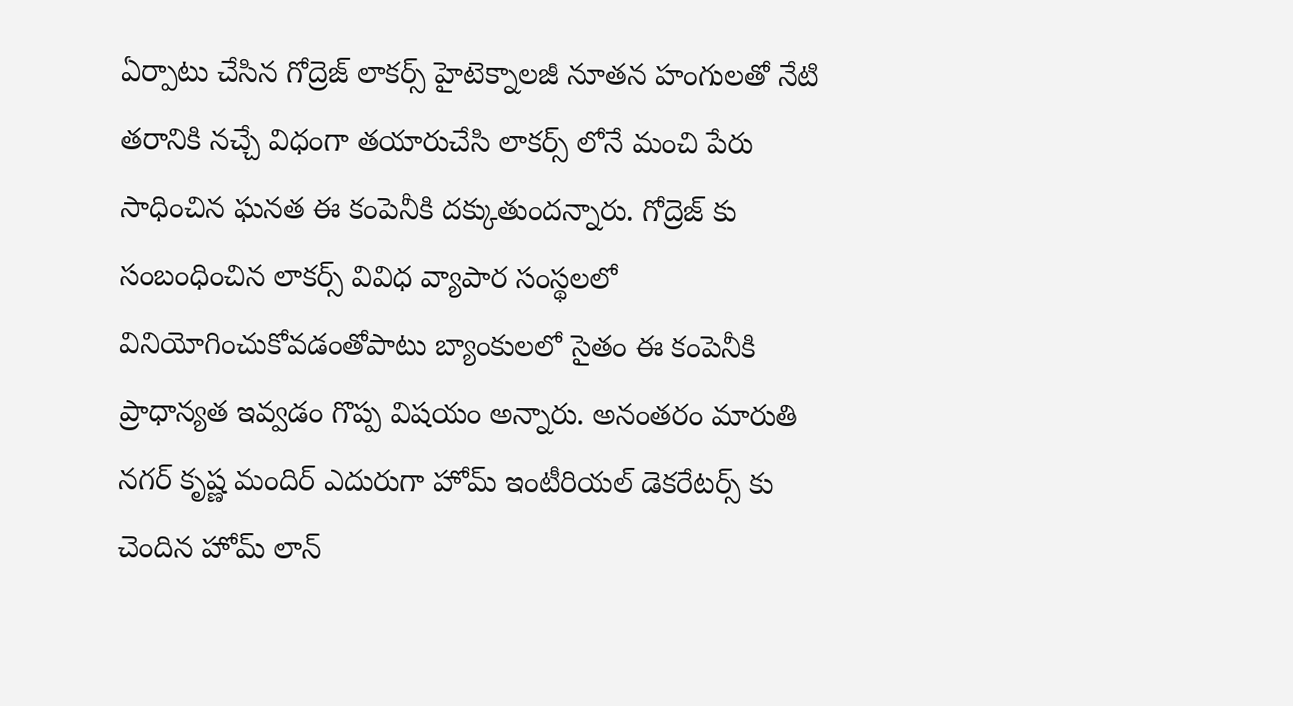ఏర్పాటు చేసిన గోద్రెజ్ లాకర్స్ హైటెక్నాలజీ నూతన హంగులతో నేటి తరానికి నచ్చే విధంగా తయారుచేసి లాకర్స్ లోనే మంచి పేరు సాధించిన ఘనత ఈ కంపెనీకి దక్కుతుందన్నారు. గోద్రెజ్ కు సంబంధించిన లాకర్స్ వివిధ వ్యాపార సంస్థలలో వినియోగించుకోవడంతోపాటు బ్యాంకులలో సైతం ఈ కంపెనీకి ప్రాధాన్యత ఇవ్వడం గొప్ప విషయం అన్నారు. అనంతరం మారుతి నగర్ కృష్ణ మందిర్ ఎదురుగా హోమ్ ఇంటీరియల్ డెకరేటర్స్ కు చెందిన హోమ్ లాన్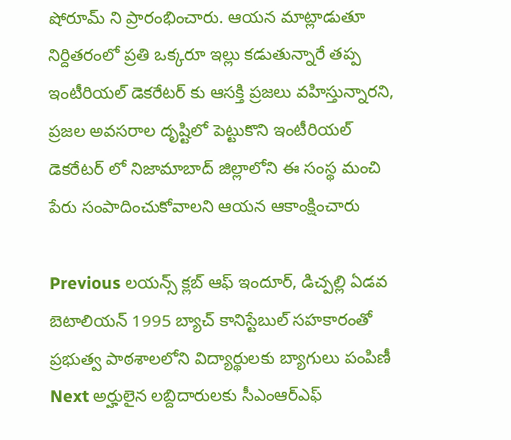షోరూమ్ ని ప్రారంభించారు. ఆయన మాట్లాడుతూ నిర్దితరంలో ప్రతి ఒక్కరూ ఇల్లు కడుతున్నారే తప్ప ఇంటీరియల్ డెకరేటర్ కు ఆసక్తి ప్రజలు వహిస్తున్నారని, ప్రజల అవసరాల దృష్టిలో పెట్టుకొని ఇంటీరియల్ డెకరేటర్ లో నిజామాబాద్ జిల్లాలోని ఈ సంస్థ మంచి పేరు సంపాదించుకోవాలని ఆయన ఆకాంక్షించారు

Previous లయన్స్ క్లబ్ ఆఫ్ ఇందూర్, డిచ్పల్లి ఏడవ బెటాలియన్ 1995 బ్యాచ్ కానిస్టేబుల్ సహకారంతో ప్రభుత్వ పాఠశాలలోని విద్యార్థులకు బ్యాగులు పంపిణీ
Next అర్హులైన లబ్దిదారులకు సీఎంఆర్ఎఫ్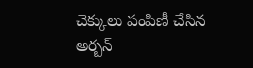చెక్కులు పంపిణీ చేసిన అర్బన్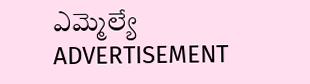ఎమ్మెల్యే
ADVERTISEMENT